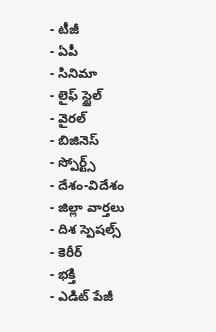- టీజీ
- ఏపీ
- సినిమా
- లైఫ్ స్టైల్
- వైరల్
- బిజినెస్
- స్పోర్ట్స్
- దేశం-విదేశం
- జిల్లా వార్తలు
- దిశ స్పెషల్స్
- కెరీర్
- భక్తి
- ఎడిట్ పేజీ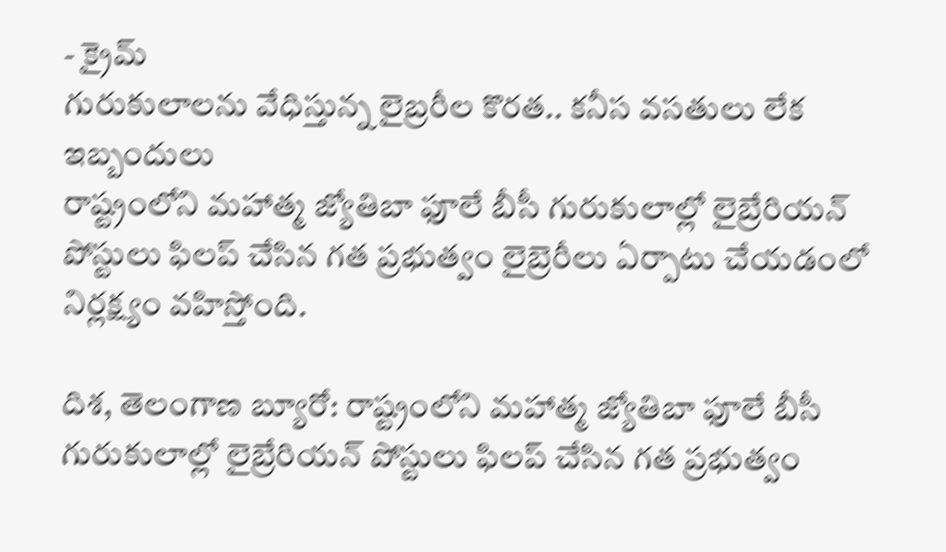- క్రైమ్
గురుకులాలను వేధిస్తున్న లైబ్రరీల కొరత.. కనీస వసతులు లేక ఇబ్బందులు
రాష్ట్రంలోని మహాత్మ జ్యోతిబా ఫూలే బీసీ గురుకులాల్లో లైబ్రేరియన్ పోస్టులు ఫిలప్ చేసిన గత ప్రభుత్వం లైబ్రెరీలు ఏర్పాటు చేయడంలో నిర్లక్ష్యం వహిస్తోంది.

దిశ, తెలంగాణ బ్యూరో: రాష్ట్రంలోని మహాత్మ జ్యోతిబా ఫూలే బీసీ గురుకులాల్లో లైబ్రేరియన్ పోస్టులు ఫిలప్ చేసిన గత ప్రభుత్వం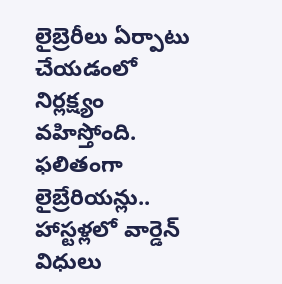లైబ్రెరీలు ఏర్పాటు చేయడంలో నిర్లక్ష్యం వహిస్తోంది. ఫలితంగా లైబ్రేరియన్లు.. హాస్టళ్లలో వార్డెన్ విధులు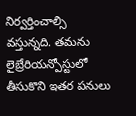నిర్వర్తించాల్సి వస్తున్నది. తమను లైబ్రేరియన్పోస్టులో తీసుకొని ఇతర పనులు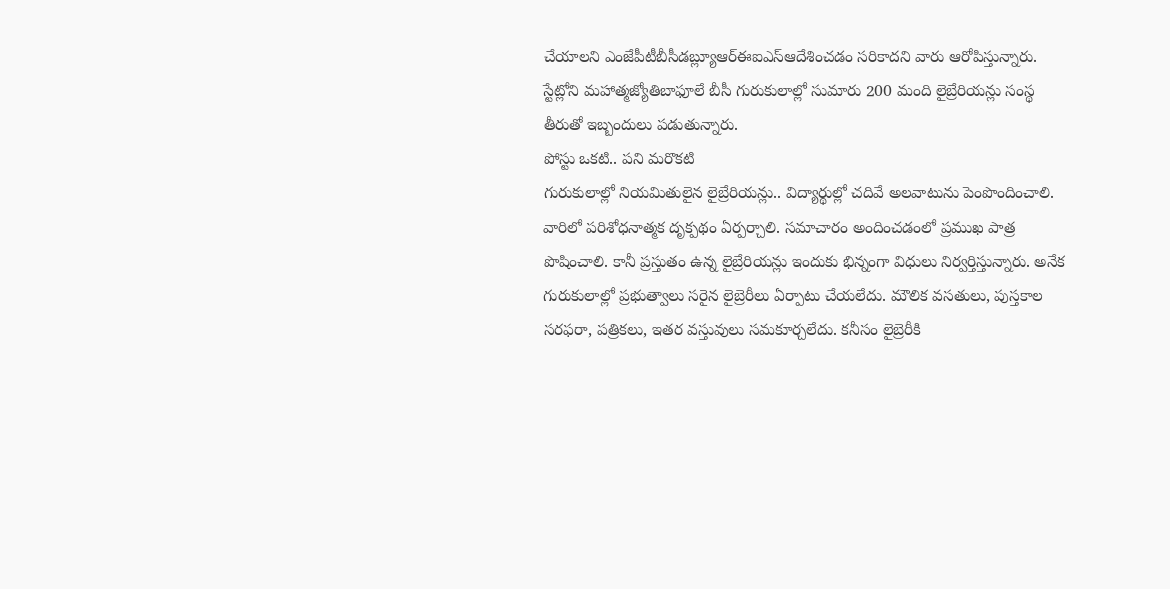చేయాలని ఎంజేపీటీబీసీడబ్ల్యూఆర్ఈఐఎస్ఆదేశించడం సరికాదని వారు ఆరోపిస్తున్నారు. స్టేట్లోని మహాత్మజ్యోతిబాఫూలే బీసీ గురుకులాల్లో సుమారు 200 మంది లైబ్రేరియన్లు సంస్థ తీరుతో ఇబ్బందులు పడుతున్నారు.
పోస్టు ఒకటి.. పని మరొకటి
గురుకులాల్లో నియమితులైన లైబ్రేరియన్లు.. విద్యార్థుల్లో చదివే అలవాటును పెంపొందించాలి. వారిలో పరిశోధనాత్మక దృక్పథం ఏర్పర్చాలి. సమాచారం అందించడంలో ప్రముఖ పాత్ర పొషించాలి. కానీ ప్రస్తుతం ఉన్న లైబ్రేరియన్లు ఇందుకు భిన్నంగా విధులు నిర్వర్తిస్తున్నారు. అనేక గురుకులాల్లో ప్రభుత్వాలు సరైన లైబ్రెరీలు ఏర్పాటు చేయలేదు. మౌలిక వసతులు, పుస్తకాల సరఫరా, పత్రికలు, ఇతర వస్తువులు సమకూర్చలేదు. కనీసం లైబ్రెరీకి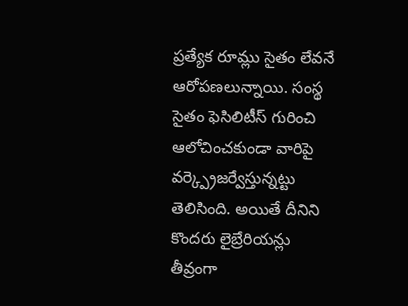ప్రత్యేక రూమ్లు సైతం లేవనే ఆరోపణలున్నాయి. సంస్థ సైతం ఫెసిలిటీస్ గురించి ఆలోచించకుండా వారిపై వర్క్ప్రెజర్వేస్తున్నట్టు తెలిసింది. అయితే దీనిని కొందరు లైబ్రేరియన్లు తీవ్రంగా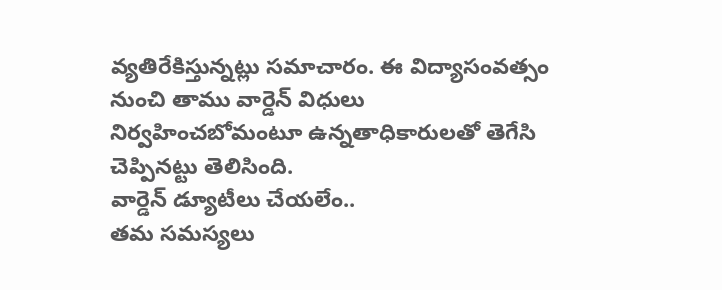వ్యతిరేకిస్తున్నట్లు సమాచారం. ఈ విద్యాసంవత్సం నుంచి తాము వార్డెన్ విధులు నిర్వహించబోమంటూ ఉన్నతాధికారులతో తెగేసి చెప్పినట్టు తెలిసింది.
వార్డెన్ డ్యూటీలు చేయలేం..
తమ సమస్యలు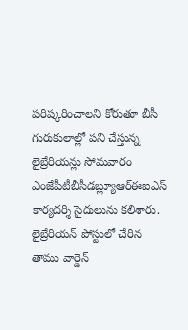పరిష్కరించాలని కోరుతూ బీసీ గురుకులాల్లో పని చేస్తున్న లైబ్రేరియన్లు సోమవారం ఎంజేపీటీబీసీడబ్ల్యూఆర్ఈఐఎస్ కార్యదర్శి సైదులును కలిశారు. లైబ్రేరియన్ పోస్టులో చేరిన తాము వార్డెన్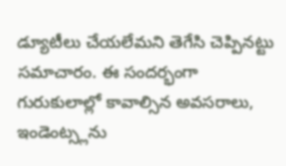డ్యూటీలు చేయలేమని తెగేసి చెప్పినట్టు సమాచారం. ఈ సందర్భంగా గురుకులాల్లో కావాల్సిన అవసరాలు, ఇండెంట్స్లను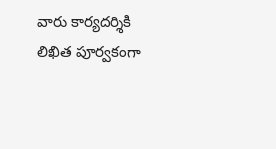వారు కార్యదర్శికి లిఖిత పూర్వకంగా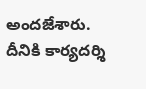అందజేశారు. దీనికి కార్యదర్శి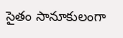సైతం సానూకులంగా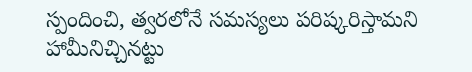స్పందించి, త్వరలోనే సమస్యలు పరిష్కరిస్తామని హామీనిచ్చినట్టు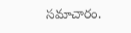సమాచారం.